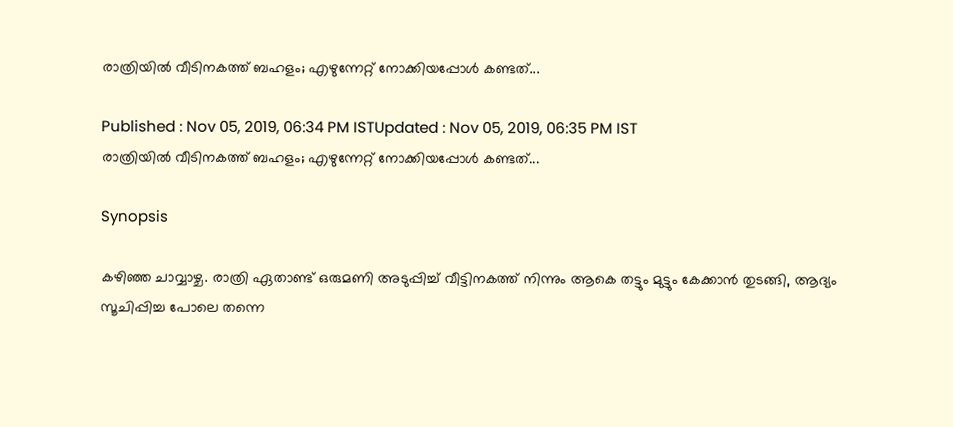രാത്രിയില്‍ വീടിനകത്ത് ബഹളം; എഴുന്നേറ്റ് നോക്കിയപ്പോള്‍ കണ്ടത്...

Published : Nov 05, 2019, 06:34 PM ISTUpdated : Nov 05, 2019, 06:35 PM IST
രാത്രിയില്‍ വീടിനകത്ത് ബഹളം; എഴുന്നേറ്റ് നോക്കിയപ്പോള്‍ കണ്ടത്...

Synopsis

കഴിഞ്ഞ ചാവ്വാഴ്ച. രാത്രി ഏതാണ്ട് ഒരുമണി അടുപ്പിച്ച് വീട്ടിനകത്ത് നിന്നും ആകെ തട്ടും മുട്ടും കേക്കാന്‍ തുടങ്ങി, ആദ്യം സൂചിപ്പിച്ച പോലെ തന്നെ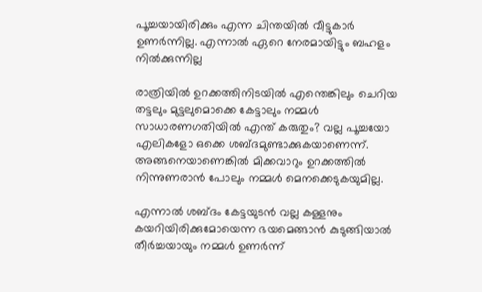പൂച്ചയായിരിക്കും എന്ന ചിന്തയില്‍ വീട്ടുകാര്‍ ഉണര്‍ന്നില്ല. എന്നാല്‍ ഏറെ നേരമായിട്ടും ബഹളം നില്‍ക്കുന്നില്ല

രാത്രിയില്‍ ഉറക്കത്തിനിടയില്‍ എന്തെങ്കിലും ചെറിയ തട്ടലും മുട്ടലുമൊക്കെ കേട്ടാലും നമ്മള്‍ സാധാരണഗതിയില്‍ എന്ത് കരുതും? വല്ല പൂച്ചയോ എലികളോ ഒക്കെ ശബ്ദമുണ്ടാക്കുകയാണെന്ന്. അങ്ങനെയാണെങ്കില്‍ മിക്കവാറും ഉറക്കത്തില്‍ നിന്നുണരാന്‍ പോലും നമ്മള്‍ മെനക്കെടുകയുമില്ല.

എന്നാല്‍ ശബ്ദം കേട്ടയുടന്‍ വല്ല കള്ളനും കയറിയിരിക്കുമോയെന്ന ഭയമെങ്ങാന്‍ കുടുങ്ങിയാല്‍ തീര്‍ച്ചയായും നമ്മള്‍ ഉണര്‍ന്ന്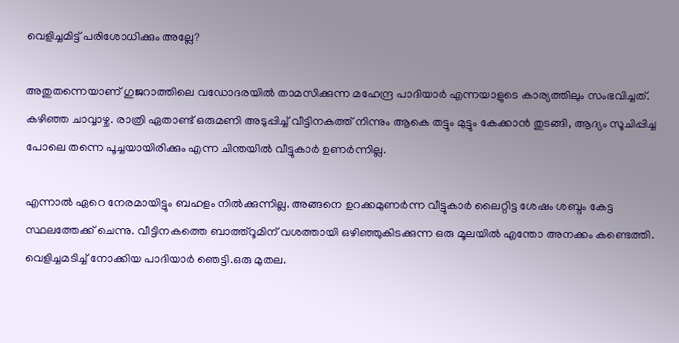വെളിച്ചമിട്ട് പരിശോധിക്കും അല്ലേ?

അതുതന്നെയാണ് ഗുജറാത്തിലെ വഡോദരയില്‍ താമസിക്കുന്ന മഹേന്ദ്ര പാദിയാര്‍ എന്നയാളുടെ കാര്യത്തിലും സംഭവിച്ചത്. കഴിഞ്ഞ ചാവ്വാഴ്ച. രാത്രി ഏതാണ്ട് ഒരുമണി അടുപ്പിച്ച് വീട്ടിനകത്ത് നിന്നും ആകെ തട്ടും മുട്ടും കേക്കാന്‍ തുടങ്ങി, ആദ്യം സൂചിപ്പിച്ച പോലെ തന്നെ പൂച്ചയായിരിക്കും എന്ന ചിന്തയില്‍ വീട്ടുകാര്‍ ഉണര്‍ന്നില്ല.

എന്നാല്‍ ഏറെ നേരമായിട്ടും ബഹളം നില്‍ക്കുന്നില്ല. അങ്ങനെ ഉറക്കമുണര്‍ന്ന വീട്ടുകാര്‍ ലൈറ്റിട്ട ശേഷം ശബ്ദം കേട്ട സ്ഥലത്തേക്ക് ചെന്നു. വീട്ടിനകത്തെ ബാത്ത്‌റൂമിന് വശത്തായി ഒഴിഞ്ഞുകിടക്കുന്ന ഒരു മൂലയില്‍ എന്തോ അനക്കം കണ്ടെത്തി. വെളിച്ചമടിച്ച് നോക്കിയ പാദിയാര്‍ ഞെട്ടി.ഒരു മുതല.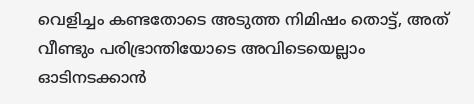വെളിച്ചം കണ്ടതോടെ അടുത്ത നിമിഷം തൊട്ട്, അത് വീണ്ടും പരിഭ്രാന്തിയോടെ അവിടെയെല്ലാം ഓടിനടക്കാന്‍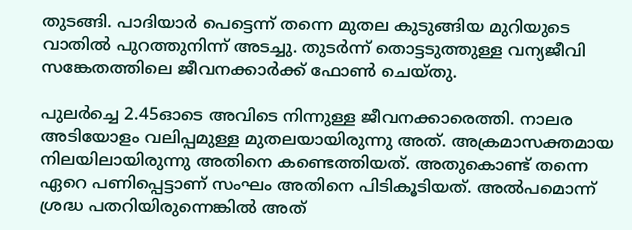തുടങ്ങി. പാദിയാര്‍ പെട്ടെന്ന് തന്നെ മുതല കുടുങ്ങിയ മുറിയുടെ വാതില്‍ പുറത്തുനിന്ന് അടച്ചു. തുടര്‍ന്ന് തൊട്ടടുത്തുള്ള വന്യജീവി സങ്കേതത്തിലെ ജീവനക്കാര്‍ക്ക് ഫോണ്‍ ചെയ്തു.

പുലര്‍ച്ചെ 2.45ഓടെ അവിടെ നിന്നുള്ള ജീവനക്കാരെത്തി. നാലര അടിയോളം വലിപ്പമുള്ള മുതലയായിരുന്നു അത്. അക്രമാസക്തമായ നിലയിലായിരുന്നു അതിനെ കണ്ടെത്തിയത്. അതുകൊണ്ട് തന്നെ ഏറെ പണിപ്പെട്ടാണ് സംഘം അതിനെ പിടികൂടിയത്. അല്‍പമൊന്ന് ശ്രദ്ധ പതറിയിരുന്നെങ്കില്‍ അത്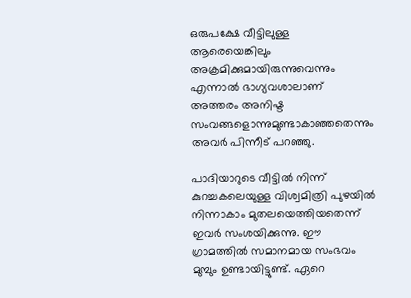ഒരുപക്ഷേ വീട്ടിലുള്ള ആരെയെങ്കിലും അക്രമിക്കുമായിരുന്നുവെന്നും എന്നാല്‍ ഭാഗ്യവശാലാണ് അത്തരം അനിഷ്ട സംവങ്ങളൊന്നുമുണ്ടാകാഞ്ഞതെന്നും അവര്‍ പിന്നീട് പറഞ്ഞു.

പാദിയാറുടെ വീട്ടില്‍ നിന്ന് കുറച്ചകലെയുള്ള വിശ്വമിത്രി പുഴയില്‍ നിന്നാകാം മുതലയെത്തിയതെന്ന് ഇവര്‍ സംശയിക്കുന്നു. ഈ ഗ്രാമത്തില്‍ സമാനമായ സംഭവം മുമ്പും ഉണ്ടായിട്ടുണ്ട്. ഏറെ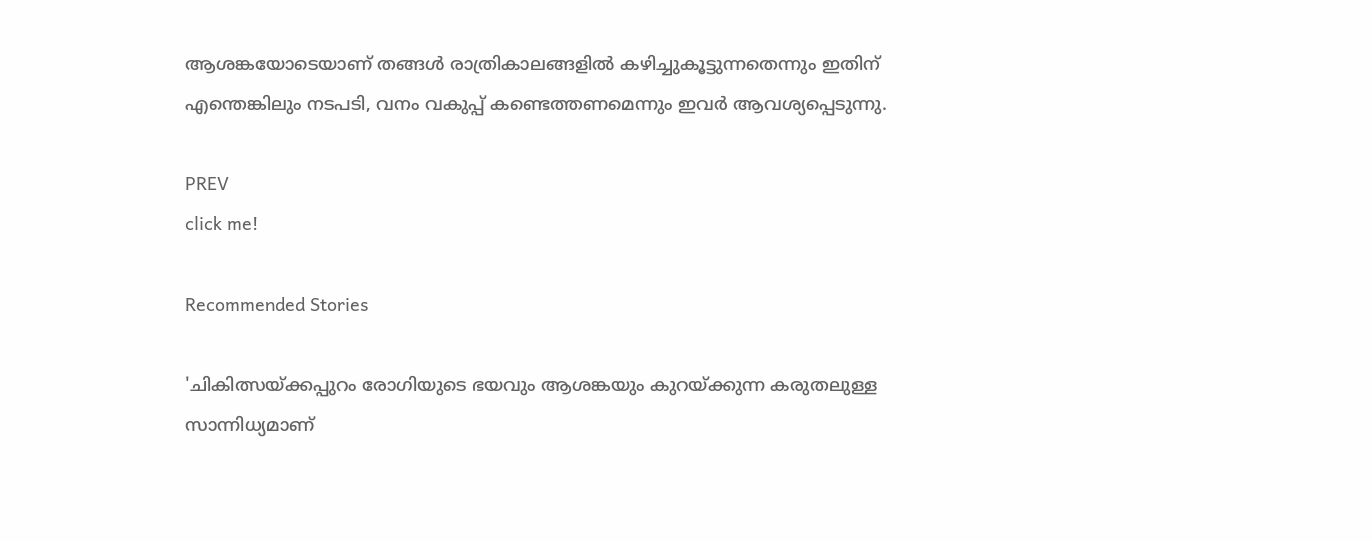ആശങ്കയോടെയാണ് തങ്ങള്‍ രാത്രികാലങ്ങളില്‍ കഴിച്ചുകൂട്ടുന്നതെന്നും ഇതിന് എന്തെങ്കിലും നടപടി, വനം വകുപ്പ് കണ്ടെത്തണമെന്നും ഇവര്‍ ആവശ്യപ്പെടുന്നു.

PREV
click me!

Recommended Stories

'ചികിത്സയ്ക്കപ്പുറം രോഗിയുടെ ഭയവും ആശങ്കയും കുറയ്ക്കുന്ന കരുതലുള്ള സാന്നിധ്യമാണ്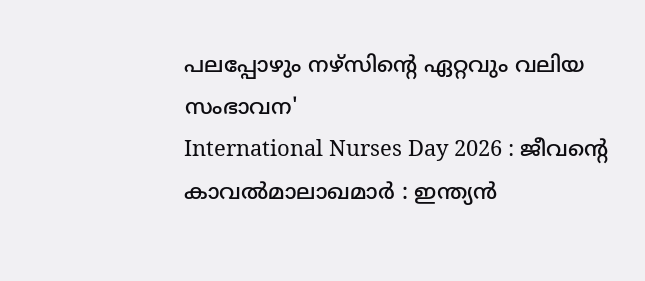പലപ്പോഴും നഴ്സിന്റെ ഏറ്റവും വലിയ സംഭാവന'
International Nurses Day 2026 : ജീവന്റെ കാവൽമാലാഖമാർ : ഇന്ത്യൻ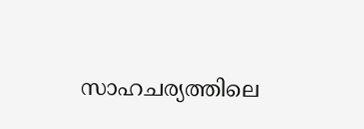സാഹചര്യത്തിലെ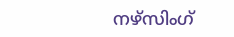നഴ്സിംഗ്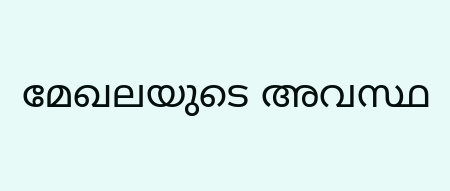മേഖലയുടെ അവസ്ഥ